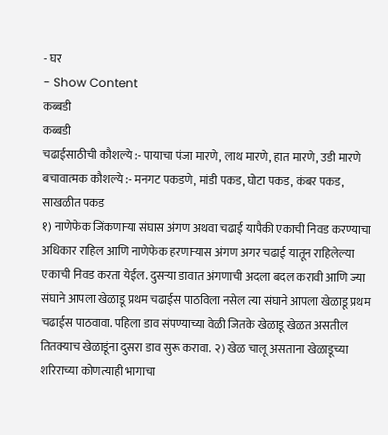- घर
- Show Content
कब्बडी
कब्बडी
चढाईसाठीची कौशल्ये :- पायाचा पंजा मारणे, लाथ मारणे, हात मारणे, उडी मारणे बचावात्मक कौशल्ये :- मनगट पकडणे, मांडी पकड, घोटा पकड, कंबर पकड, साखळीत पकड
१) नाणेफेक जिंकणाऱ्या संघास अंगण अथवा चढाई यापैकी एकाची निवड करण्याचा अधिकार राहिल आणि नाणेफेक हरणाऱ्यास अंगण अगर चढाई यातून राहिलेल्या एकाची निवड करता येईल. दुसऱ्या डावात अंगणाची अदला बदल करावी आणि ज्या संघाने आपला खेळाडू प्रथम चढाईस पाठविला नसेल त्या संघाने आपला खेळाडू प्रथम चढाईस पाठवावा. पहिला डाव संपण्याच्या वेळी जितके खेळाडू खेळत असतील तितक्याच खेळाडूंना दुसरा डाव सुरू करावा. २) खेळ चालू असताना खेळाडूच्या शरिराच्या कोणत्याही भागाचा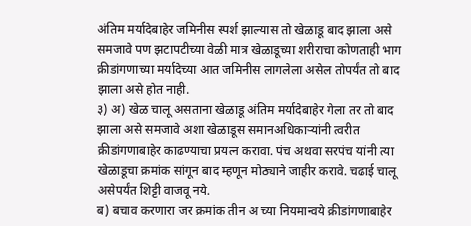अंतिम मर्यादेबाहेर जमिनीस स्पर्श झाल्यास तो खेळाडू बाद झाला असे समजावे पण झटापटीच्या वेळी मात्र खेळाडूच्या शरीराचा कोणताही भाग क्रीडांगणाच्या मर्यादेच्या आत जमिनीस लागलेला असेल तोपर्यंत तो बाद झाला असे होत नाही.
३) अ) खेळ चालू असताना खेळाडू अंतिम मर्यादेबाहेर गेला तर तो बाद झाला असे समजावे अशा खेळाडूस समानअधिकाऱ्यांनी त्वरीत क्रीडांगणाबाहेर काढण्याचा प्रयत्न करावा. पंच अथवा सरपंच यांनी त्या खेळाडूचा क्रमांक सांगून बाद म्हणून मोठ्याने जाहीर करावे. चढाई चालू असेपर्यंत शिट्टी वाजवू नये.
ब) बचाव करणारा जर क्रमांक तीन अ च्या नियमान्वये क्रीडांगणाबाहेर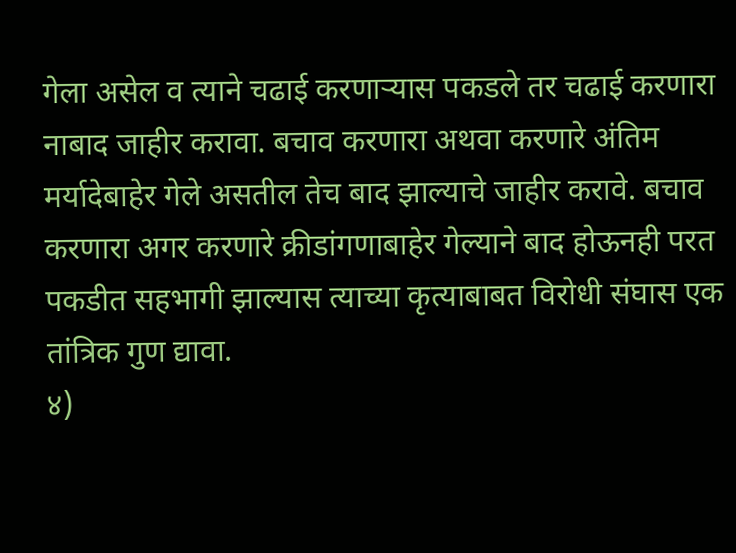गेला असेल व त्याने चढाई करणाऱ्यास पकडले तर चढाई करणारा नाबाद जाहीर करावा. बचाव करणारा अथवा करणारे अंतिम मर्यादेबाहेर गेले असतील तेच बाद झाल्याचे जाहीर करावे. बचाव करणारा अगर करणारे क्रीडांगणाबाहेर गेल्याने बाद होऊनही परत पकडीत सहभागी झाल्यास त्याच्या कृत्याबाबत विरोधी संघास एक तांत्रिक गुण द्यावा.
४)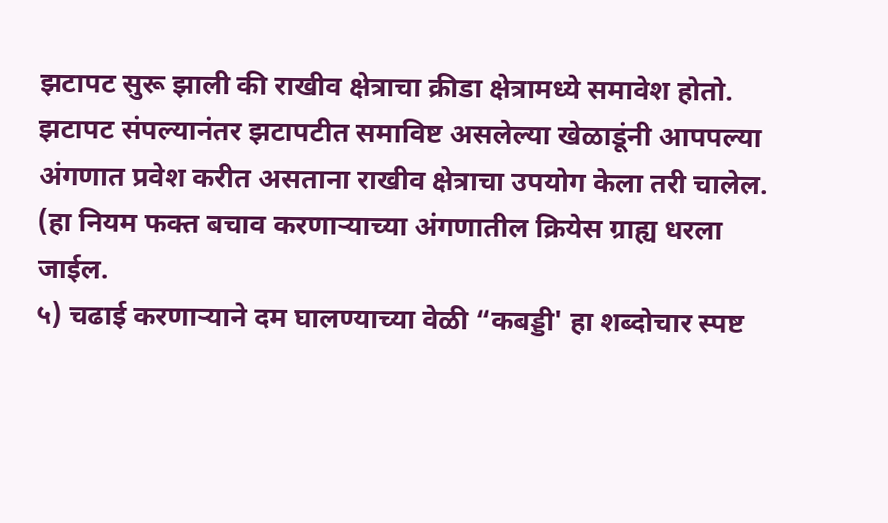झटापट सुरू झाली की राखीव क्षेत्राचा क्रीडा क्षेत्रामध्ये समावेश होतो. झटापट संपल्यानंतर झटापटीत समाविष्ट असलेल्या खेळाडूंनी आपपल्या
अंगणात प्रवेश करीत असताना राखीव क्षेत्राचा उपयोग केला तरी चालेल. (हा नियम फक्त बचाव करणाऱ्याच्या अंगणातील क्रियेस ग्राह्य धरला जाईल.
५) चढाई करणाऱ्याने दम घालण्याच्या वेळी “कबड्डी' हा शब्दोचार स्पष्ट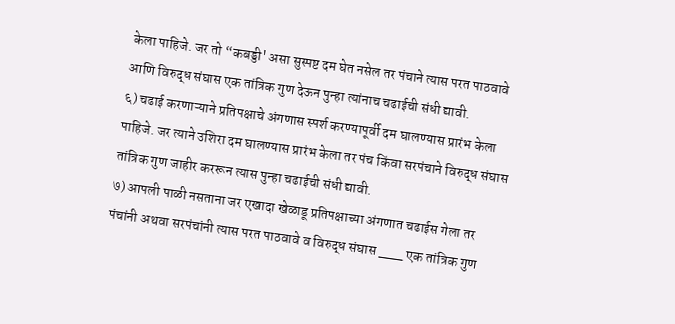केला पाहिजे. जर तो “कबड्डी' असा सुस्पष्ट दम घेत नसेल तर पंचाने त्यास परत पाठवावे आणि विरुद्ध संघास एक तांत्रिक गुण देऊन पुन्हा त्यांनाच चढाईची संधी द्यावी.
६) चढाई करणाऱ्याने प्रतिपक्षाचे अंगणास स्पर्श करण्यापूर्वी दम घालण्यास प्रारंभ केला पाहिजे. जर त्याने उशिरा दम घालण्यास प्रारंभ केला तर पंच किंवा सरपंचाने विरुद्ध संघास तांत्रिक गुण जाहीर कररून त्यास पुन्हा चढाईची संधी द्यावी.
७) आपली पाळी नसताना जर एखादा खेळाडू प्रतिपक्षाच्या अंगणात चढाईस गेला तर पंचांनी अथवा सरपंचांनी त्यास परत पाठवावे व विरुद्ध संघास ___ एक तांत्रिक गुण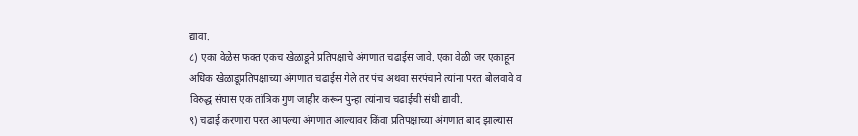द्यावा.
८) एका वेळेस फक्त एकच खेळाडूने प्रतिपक्षाचे अंगणात चढाईस जावे. एका वेळी जर एकाहून अधिक खेळाडूप्रतिपक्षाच्या अंगणात चढाईस गेले तर पंच अथवा सरपंचाने त्यांना परत बोलवावे व विरुद्ध संघास एक तांत्रिक गुण जाहीर करून पुन्हा त्यांनाच चढाईची संधी द्यावी.
९) चढाई करणारा परत आपल्या अंगणात आल्यावर किंवा प्रतिपक्षाच्या अंगणात बाद झाल्यास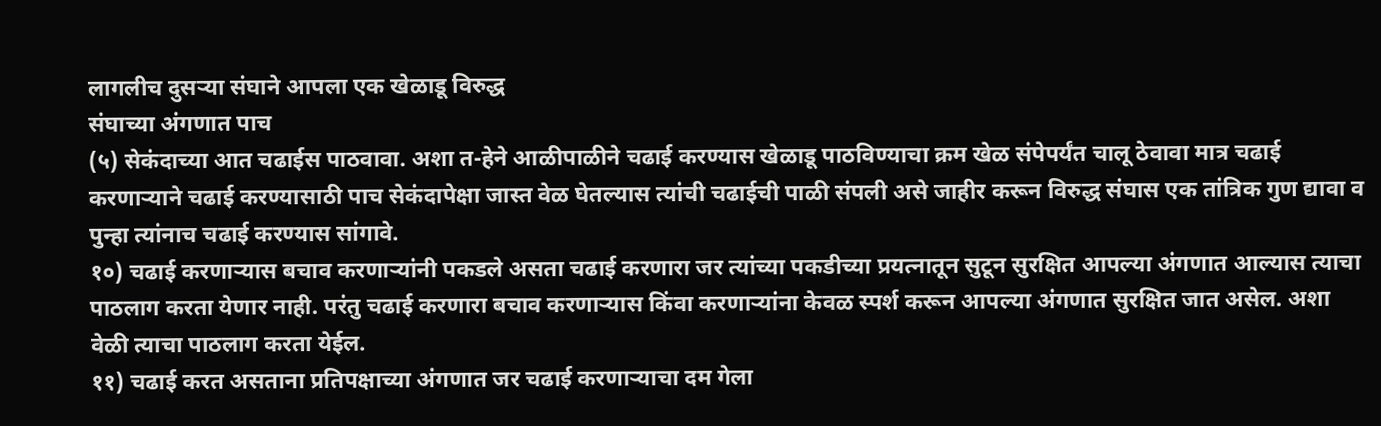लागलीच दुसऱ्या संघाने आपला एक खेळाडू विरुद्ध
संघाच्या अंगणात पाच
(५) सेकंदाच्या आत चढाईस पाठवावा. अशा त-हेने आळीपाळीने चढाई करण्यास खेळाडू पाठविण्याचा क्रम खेळ संपेपर्यंत चालू ठेवावा मात्र चढाई करणाऱ्याने चढाई करण्यासाठी पाच सेकंदापेक्षा जास्त वेळ घेतल्यास त्यांची चढाईची पाळी संपली असे जाहीर करून विरुद्ध संघास एक तांत्रिक गुण द्यावा व पुन्हा त्यांनाच चढाई करण्यास सांगावे.
१०) चढाई करणाऱ्यास बचाव करणाऱ्यांनी पकडले असता चढाई करणारा जर त्यांच्या पकडीच्या प्रयत्नातून सुटून सुरक्षित आपल्या अंगणात आल्यास त्याचा पाठलाग करता येणार नाही. परंतु चढाई करणारा बचाव करणाऱ्यास किंवा करणाऱ्यांना केवळ स्पर्श करून आपल्या अंगणात सुरक्षित जात असेल. अशा वेळी त्याचा पाठलाग करता येईल.
११) चढाई करत असताना प्रतिपक्षाच्या अंगणात जर चढाई करणाऱ्याचा दम गेला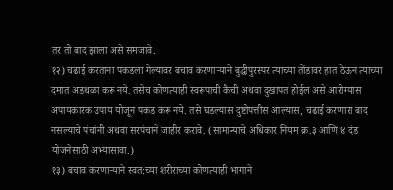तर तो बाद झाला असे समजावे.
१२) चढाई करताना पकडला गेल्यावर बचाव करणाऱ्याने बुद्धीपुरस्पर त्याच्या तोंडावर हात ठेऊन त्याच्या दमात अडथळा करू नये. तसेच कोणत्याही स्वरूपाची कैची अथवा दुखापत होईल असे आरोग्यास अपायकारक उपाय योजून पकड करू नये. तसे घडल्यास दुष्टोपत्तीस आल्यास, चढाई करणारा बाद नसल्याचे पंचांनी अथवा सरपंचाने जाहीर करावे. (सामान्याचे अधिकार नियम क्र.३ आणि ४ दंड योजनेसाठी अभ्यासावा.)
१३) बचाव करणाऱ्याने स्वत:च्या शरीराच्या कोणत्याही भागाने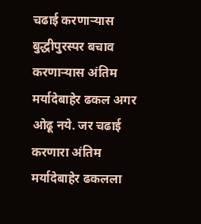चढाई करणाऱ्यास बुद्धीपुरस्पर बचाव करणाऱ्यास अंतिम मर्यादेबाहेर ढकल अगर ओढू नये. जर चढाई करणारा अंतिम मर्यादेबाहेर ढकलला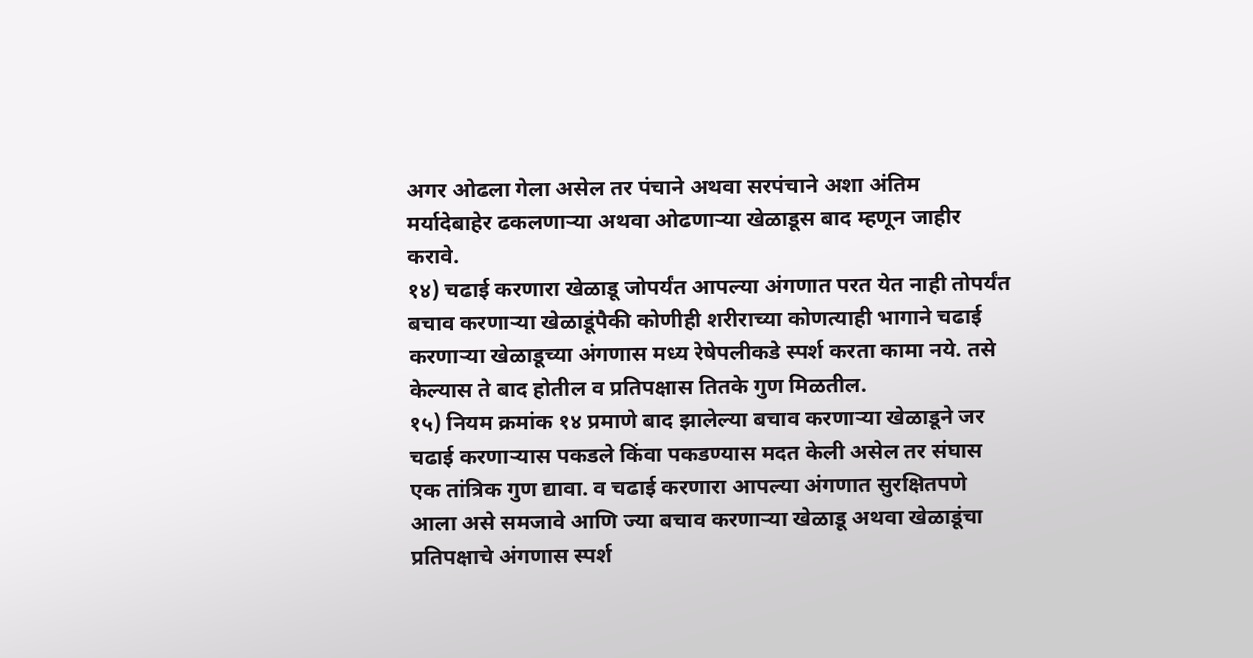अगर ओढला गेला असेल तर पंचाने अथवा सरपंचाने अशा अंतिम मर्यादेबाहेर ढकलणाऱ्या अथवा ओढणाऱ्या खेळाडूस बाद म्हणून जाहीर करावे.
१४) चढाई करणारा खेळाडू जोपर्यंत आपल्या अंगणात परत येत नाही तोपर्यंत बचाव करणाऱ्या खेळाडूंपैकी कोणीही शरीराच्या कोणत्याही भागाने चढाई करणाऱ्या खेळाडूच्या अंगणास मध्य रेषेपलीकडे स्पर्श करता कामा नये. तसे केल्यास ते बाद होतील व प्रतिपक्षास तितके गुण मिळतील.
१५) नियम क्रमांक १४ प्रमाणे बाद झालेल्या बचाव करणाऱ्या खेळाडूने जर चढाई करणाऱ्यास पकडले किंवा पकडण्यास मदत केली असेल तर संघास एक तांत्रिक गुण द्यावा. व चढाई करणारा आपल्या अंगणात सुरक्षितपणे आला असे समजावे आणि ज्या बचाव करणाऱ्या खेळाडू अथवा खेळाडूंचा प्रतिपक्षाचे अंगणास स्पर्श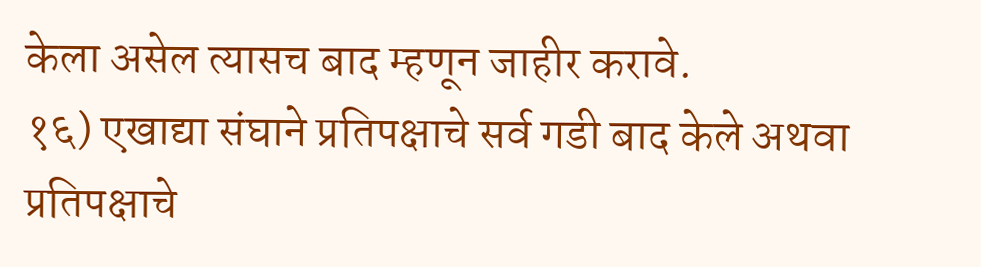केला असेल त्यासच बाद म्हणून जाहीर करावे.
१६) एखाद्या संघाने प्रतिपक्षाचे सर्व गडी बाद केले अथवा प्रतिपक्षाचे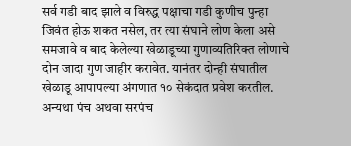सर्व गडी बाद झाले व विरुद्ध पक्षाचा गडी कुणीच पुन्हा जिवंत होऊ शकत नसेल, तर त्या संघाने लोण केला असे समजावे व बाद केलेल्या खेळाडूच्या गुणाव्यतिरिक्त लोणाचे दोन जादा गुण जाहीर करावेत. यानंतर दोन्ही संघातील खेळाडू आपापल्या अंगणात १० सेकंदात प्रवेश करतील. अन्यथा पंच अथवा सरपंच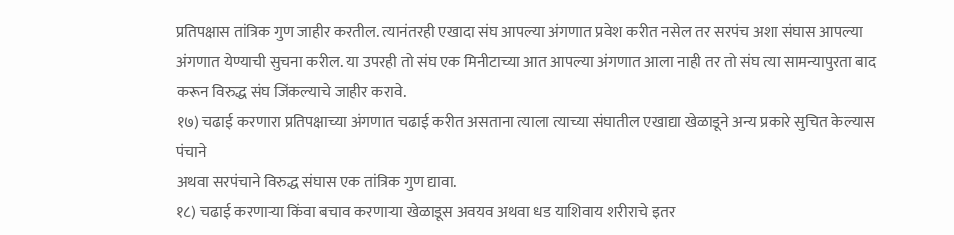प्रतिपक्षास तांत्रिक गुण जाहीर करतील. त्यानंतरही एखादा संघ आपल्या अंगणात प्रवेश करीत नसेल तर सरपंच अशा संघास आपल्या अंगणात येण्याची सुचना करील. या उपरही तो संघ एक मिनीटाच्या आत आपल्या अंगणात आला नाही तर तो संघ त्या सामन्यापुरता बाद करून विरुद्ध संघ जिंकल्याचे जाहीर करावे.
१७) चढाई करणारा प्रतिपक्षाच्या अंगणात चढाई करीत असताना त्याला त्याच्या संघातील एखाद्या खेळाडूने अन्य प्रकारे सुचित केल्यास पंचाने
अथवा सरपंचाने विरुद्ध संघास एक तांत्रिक गुण द्यावा.
१८) चढाई करणाऱ्या किंवा बचाव करणाऱ्या खेळाडूस अवयव अथवा धड याशिवाय शरीराचे इतर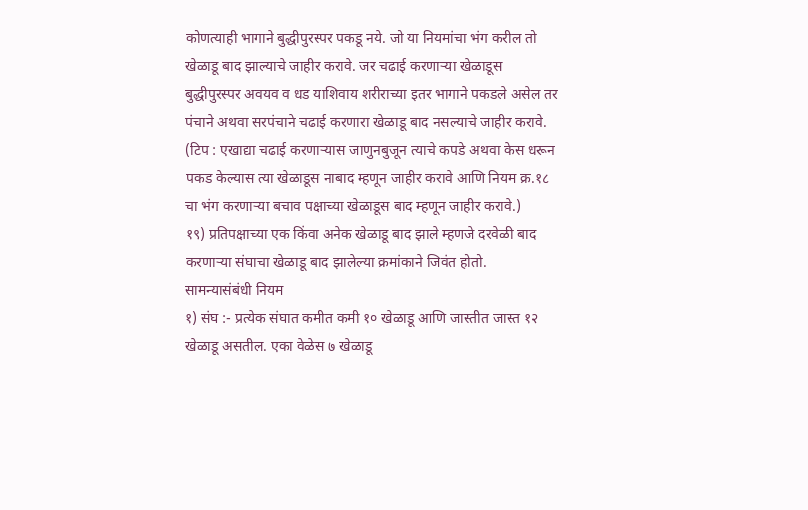कोणत्याही भागाने बुद्धीपुरस्पर पकडू नये. जो या नियमांचा भंग करील तो खेळाडू बाद झाल्याचे जाहीर करावे. जर चढाई करणाऱ्या खेळाडूस बुद्धीपुरस्पर अवयव व धड याशिवाय शरीराच्या इतर भागाने पकडले असेल तर पंचाने अथवा सरपंचाने चढाई करणारा खेळाडू बाद नसल्याचे जाहीर करावे. (टिप : एखाद्या चढाई करणाऱ्यास जाणुनबुजून त्याचे कपडे अथवा केस धरून पकड केल्यास त्या खेळाडूस नाबाद म्हणून जाहीर करावे आणि नियम क्र.१८ चा भंग करणाऱ्या बचाव पक्षाच्या खेळाडूस बाद म्हणून जाहीर करावे.)
१९) प्रतिपक्षाच्या एक किंवा अनेक खेळाडू बाद झाले म्हणजे दरवेळी बाद करणाऱ्या संघाचा खेळाडू बाद झालेल्या क्रमांकाने जिवंत होतो.
सामन्यासंबंधी नियम
१) संघ :- प्रत्येक संघात कमीत कमी १० खेळाडू आणि जास्तीत जास्त १२ खेळाडू असतील. एका वेळेस ७ खेळाडू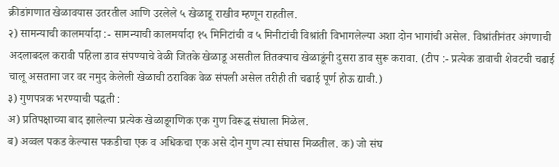क्रीडांगणात खेळावयास उतरतील आणि उरलेले ५ खेळाडू राखीव म्हणून राहतील.
२) सामन्याची कालमर्यादा :- सामन्याची कालमर्यादा १५ मिनिटांची व ५ मिनीटांची विश्रांती विभागलेल्या अशा दोन भागांची असेल. विश्रांतीनंतर अंगणाची अदलाबदल करावी पहिला डाव संपण्याचे वेळी जितके खेळाडू असतील तितक्याच खेळाडूंनी दुसरा डाव सुरू करावा. (टीप :- प्रत्येक डावाची शेवटची चढाई चालू असताना जर वर नमुद केलेली खेळाची ठराविक वेळ संपली असेल तरीही ती चढाई पूर्ण होऊ द्यावी.)
३) गुणपत्रक भरण्याची पद्धती :
अ) प्रतिपक्षाच्या बाद झालेल्या प्रत्येक खेळाडूगणिक एक गुण विरूद्ध संघाला मिळेल.
ब) अव्वल पकड केल्यास पकडीचा एक व अधिकचा एक असे दोन गुण त्या संघास मिळतील. क) जो संघ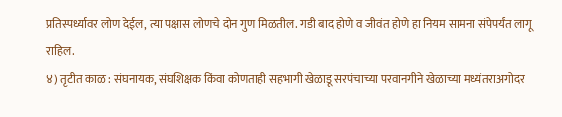प्रतिस्पर्ध्यावर लोण देईल, त्या पक्षास लोणचे दोन गुण मिळतील. गडी बाद होणे व जीवंत होणे हा नियम सामना संपेपर्यंत लागू राहिल.
४) तृटीत काळ : संघनायक, संघशिक्षक किंवा कोणताही सहभागी खेळाडू सरपंचाच्या परवानगीने खेळाच्या मध्यंतराअगोदर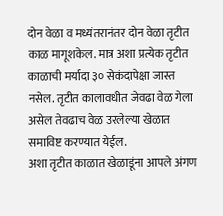दोन वेळा व मध्यंतरानंतर दोन वेळा तृटीत काळ मागूशकेल. मात्र अशा प्रत्येक तृटीत काळाची मर्यादा ३० सेकंदापेक्षा जास्त नसेल. तृटीत कालावधीत जेवढा वेळ गेला असेल तेवढाच वेळ उरलेल्या खेळात समाविष्ट करण्यात येईल.
अशा तृटीत काळात खेळाडूंना आपले अंगण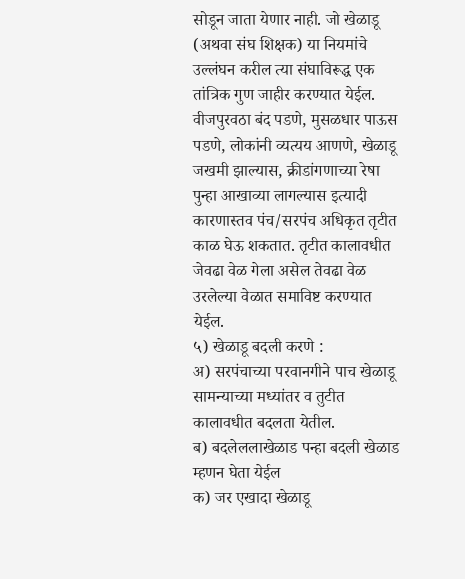सोडून जाता येणार नाही. जो खेळाडू (अथवा संघ शिक्षक) या नियमांचे उल्लंघन करील त्या संघाविरूद्ध एक तांत्रिक गुण जाहीर करण्यात येईल.
वीजपुरवठा बंद पडणे, मुसळधार पाऊस पडणे, लोकांनी व्यत्यय आणणे, खेळाडू जखमी झाल्यास, क्रीडांगणाच्या रेषा पुन्हा आखाव्या लागल्यास इत्यादी कारणास्तव पंच/सरपंच अधिकृत तृटीत काळ घेऊ शकतात. तृटीत कालावधीत जेवढा वेळ गेला असेल तेवढा वेळ उरलेल्या वेळात समाविष्ट करण्यात येईल.
५) खेळाडू बदली करणे :
अ) सरपंचाच्या परवानगीने पाच खेळाडू सामन्याच्या मध्यांतर व तुटीत कालावधीत बदलता येतील.
ब) बदलेललाखेळाड पन्हा बदली खेळाड म्हणन घेता येईल
क) जर एखादा खेळाडू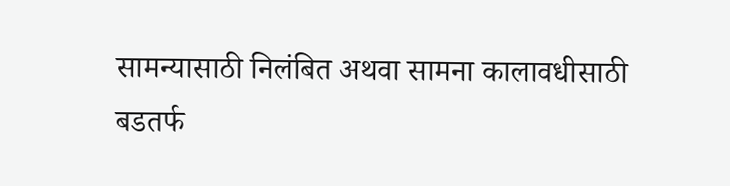सामन्यासाठी निलंबित अथवा सामना कालावधीसाठी बडतर्फ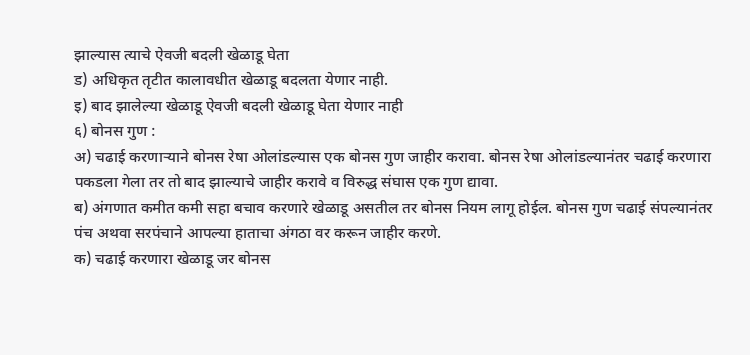झाल्यास त्याचे ऐवजी बदली खेळाडू घेता
ड) अधिकृत तृटीत कालावधीत खेळाडू बदलता येणार नाही.
इ) बाद झालेल्या खेळाडू ऐवजी बदली खेळाडू घेता येणार नाही
६) बोनस गुण :
अ) चढाई करणाऱ्याने बोनस रेषा ओलांडल्यास एक बोनस गुण जाहीर करावा. बोनस रेषा ओलांडल्यानंतर चढाई करणारा पकडला गेला तर तो बाद झाल्याचे जाहीर करावे व विरुद्ध संघास एक गुण द्यावा.
ब) अंगणात कमीत कमी सहा बचाव करणारे खेळाडू असतील तर बोनस नियम लागू होईल. बोनस गुण चढाई संपल्यानंतर पंच अथवा सरपंचाने आपल्या हाताचा अंगठा वर करून जाहीर करणे.
क) चढाई करणारा खेळाडू जर बोनस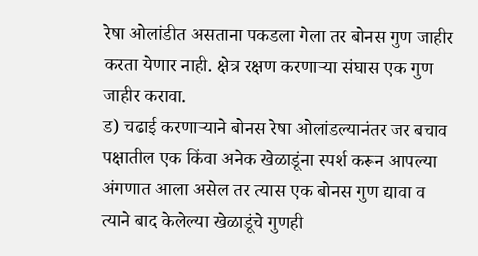रेषा ओलांडीत असताना पकडला गेला तर बोनस गुण जाहीर करता येणार नाही. क्षेत्र रक्षण करणाऱ्या संघास एक गुण जाहीर करावा.
ड) चढाई करणाऱ्याने बोनस रेषा ओलांडल्यानंतर जर बचाव पक्षातील एक किंवा अनेक खेळाडूंना स्पर्श करून आपल्या अंगणात आला असेल तर त्यास एक बोनस गुण द्यावा व त्याने बाद केलेल्या खेळाडूंचे गुणही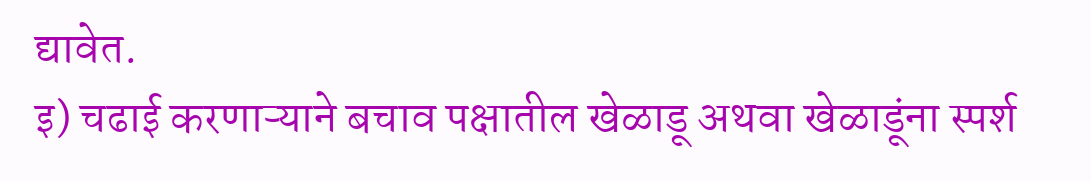द्यावेत.
इ) चढाई करणाऱ्याने बचाव पक्षातील खेळाडू अथवा खेळाडूंना स्पर्श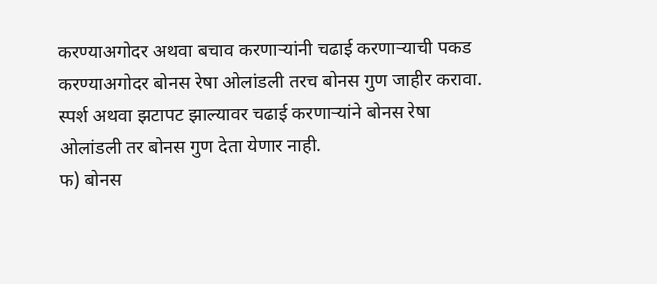करण्याअगोदर अथवा बचाव करणाऱ्यांनी चढाई करणाऱ्याची पकड करण्याअगोदर बोनस रेषा ओलांडली तरच बोनस गुण जाहीर करावा. स्पर्श अथवा झटापट झाल्यावर चढाई करणाऱ्यांने बोनस रेषा
ओलांडली तर बोनस गुण देता येणार नाही.
फ) बोनस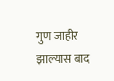गुण जाहीर झाल्यास बाद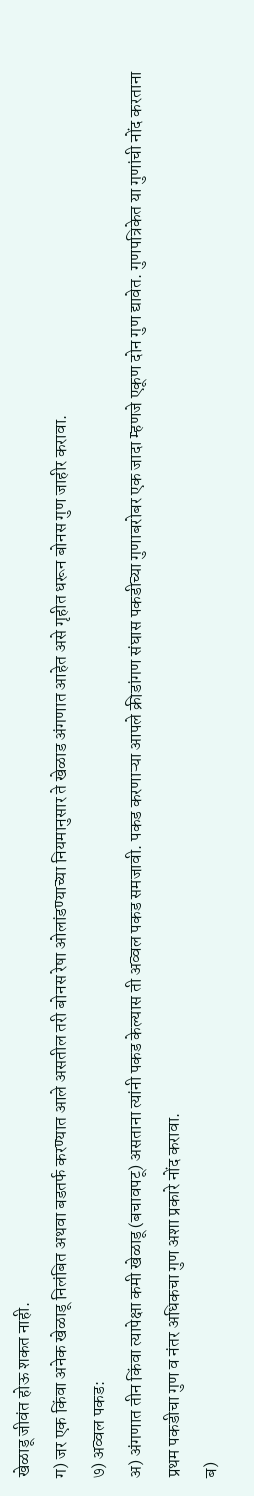खेळाडू जीवंत होऊ शकत नाही.
ग) जर एक किंवा अनेक खेळाडू निलंबित अथवा बडतर्फ करण्यात आले असतील तरी बोनस रेषा ओलांडण्याच्या नियमानुसार ते खेळाड अंगणात आहेत असे गृहीत धरून बोनस गुण जाहीर करावा.
७) अव्वल पकड:
अ) अंगणात तीन किंवा त्यापेक्षा कमी खेळाडू (बचावपटू) असताना त्यांनी पकड केल्यास ती अव्वल पकड समजावी. पकड करणाऱ्या आपले क्रीडांगण संघास पकडीच्या गुणाबरोबर एक जादा म्हणजे एकूण दोन गुण द्यावेत. गुणपत्रिकेत या गुणांची नोंद करताना प्रथम पकडीचा गुण व नंतर अधिकचा गुण अशा प्रकारे नोंद करावा.
ब)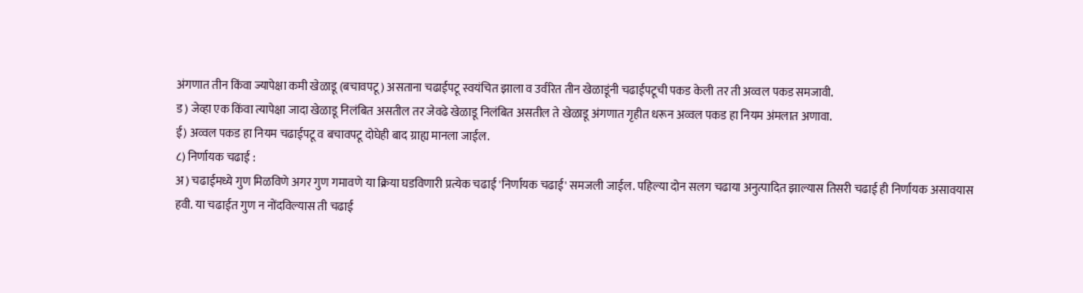अंगणात तीन किंवा ज्यापेक्षा कमी खेळाडू (बचावपटू) असताना चढाईपटू स्वयंचित झाला व उर्वरित तीन खेळाडूंनी चढाईपटूची पकड केली तर ती अव्वल पकड समजावी.
ड) जेव्हा एक किंवा त्यापेक्षा जादा खेळाडू निलंबित असतील तर जेवढे खेळाडू निलंबित असतील ते खेळाडू अंगणात गृहीत धरून अव्वल पकड हा नियम अंमलात अणावा.
ई) अव्वल पकड हा नियम चढाईपटू व बचावपटू दोघेही बाद ग्राह्य मानला जाईल.
८) निर्णायक चढाई :
अ) चढाईमध्ये गुण मिळविणे अगर गुण गमावणे या क्रिया घडविणारी प्रत्येक चढाई 'निर्णायक चढाई' समजली जाईल. पहिल्या दोन सलग चढाया अनुत्पादित झाल्यास तिसरी चढाई ही निर्णायक असावयास हवी. या चढाईत गुण न नोंदविल्यास ती चढाई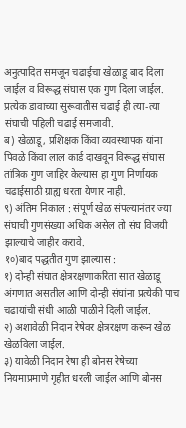अनुत्पादित समजून चढाईचा खेळाडू बाद दिला जाईल व विरूद्ध संघास एक गुण दिला जाईल. प्रत्येक डावाच्या सुरूवातीस चढाई ही त्या-त्या संघाची पहिली चढाई समजावी.
ब) खेळाडू, प्रशिक्षक किंवा व्यवस्थापक यांना पिवळे किंवा लाल कार्ड दाखवून विरूद्ध संघास तांत्रिक गुण जाहिर केल्यास हा गुण निर्णायक चढाईसाठी ग्राह्य धरता येणार नाही.
९) अंतिम निकाल : संपूर्ण खेळ संपल्यानंतर ज्या संघाची गुणसंख्या अधिक असेल तो संघ विजयी झाल्याचे जाहीर करावे.
१०)बाद पद्धतीत गुण झाल्यास :
१) दोन्ही संघात क्षेत्ररक्षणाकरिता सात खेळाडू अंगणात असतील आणि दोन्ही संघांना प्रत्येकी पाच चढायांची संधी आळी पाळीने दिली जाईल.
२) अशावेळी निदान रेषेवर क्षेत्ररक्षण करून खेळ खेळविला जाईल.
३) यावेळी निदान रेषा ही बोनस रेषेच्या नियमाप्रमाणे गृहीत धरली जाईल आणि बोनस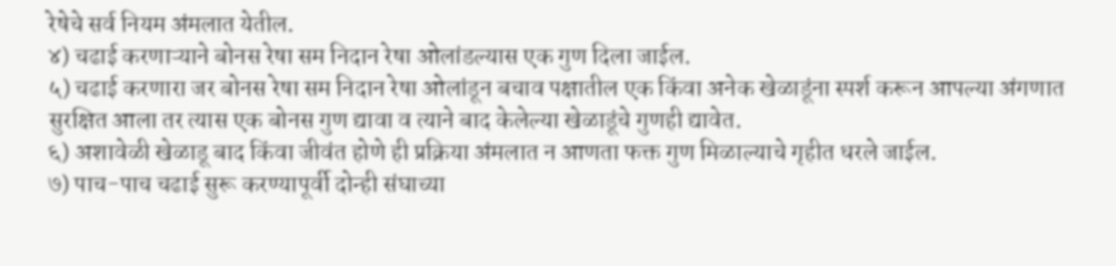रेषेचे सर्व नियम अंमलात येतील.
४) चढाई करणाऱ्याने बोनस रेषा सम निदान रेषा ओलांडल्यास एक गुण दिला जाईल.
५) चढाई करणारा जर बोनस रेषा सम निदान रेषा ओलांडून बचाव पक्षातील एक किंवा अनेक खेळाडूंना स्पर्श करून आपल्या अंगणात सुरक्षित आला तर त्यास एक बोनस गुण द्यावा व त्याने बाद केलेल्या खेळाडूंचे गुणही द्यावेत.
६) अशावेळी खेळाडू बाद किंवा जीवंत होणे ही प्रक्रिया अंमलात न आणता फक्त गुण मिळाल्याचे गृहीत धरले जाईल.
७) पाच-पाच चढाई सुरू करण्यापूर्वी दोन्ही संघाच्या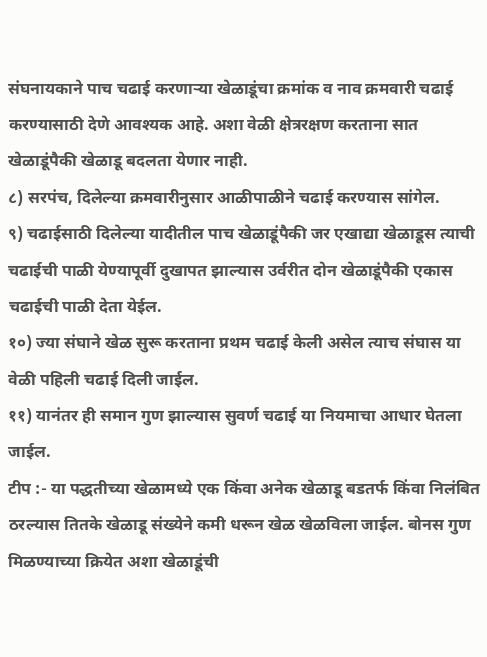संघनायकाने पाच चढाई करणाऱ्या खेळाडूंचा क्रमांक व नाव क्रमवारी चढाई करण्यासाठी देणे आवश्यक आहे. अशा वेळी क्षेत्ररक्षण करताना सात खेळाडूंपैकी खेळाडू बदलता येणार नाही.
८) सरपंच, दिलेल्या क्रमवारीनुसार आळीपाळीने चढाई करण्यास सांगेल.
९) चढाईसाठी दिलेल्या यादीतील पाच खेळाडूंपैकी जर एखाद्या खेळाडूस त्याची चढाईची पाळी येण्यापूर्वी दुखापत झाल्यास उर्वरीत दोन खेळाडूंपैकी एकास चढाईची पाळी देता येईल.
१०) ज्या संघाने खेळ सुरू करताना प्रथम चढाई केली असेल त्याच संघास या वेळी पहिली चढाई दिली जाईल.
११) यानंतर ही समान गुण झाल्यास सुवर्ण चढाई या नियमाचा आधार घेतला जाईल.
टीप :- या पद्धतीच्या खेळामध्ये एक किंवा अनेक खेळाडू बडतर्फ किंवा निलंबित ठरल्यास तितके खेळाडू संख्येने कमी धरून खेळ खेळविला जाईल. बोनस गुण मिळण्याच्या क्रियेत अशा खेळाडूंची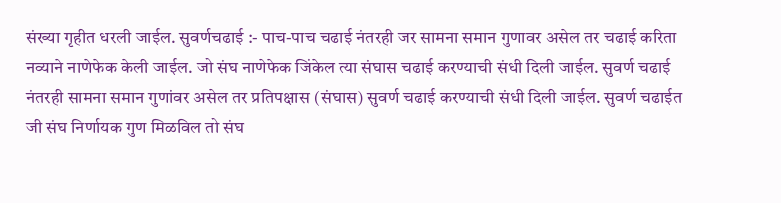संख्या गृहीत धरली जाईल. सुवर्णचढाई :- पाच-पाच चढाई नंतरही जर सामना समान गुणावर असेल तर चढाई करिता नव्याने नाणेफेक केली जाईल. जो संघ नाणेफेक जिंकेल त्या संघास चढाई करण्याची संधी दिली जाईल. सुवर्ण चढाई नंतरही सामना समान गुणांवर असेल तर प्रतिपक्षास (संघास) सुवर्ण चढाई करण्याची संधी दिली जाईल. सुवर्ण चढाईत जी संघ निर्णायक गुण मिळविल तो संघ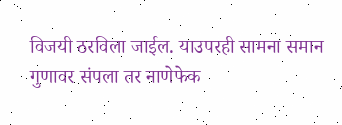विजयी ठरविला जाईल. याउपरही सामना समान गुणावर संपला तर नाणेफेक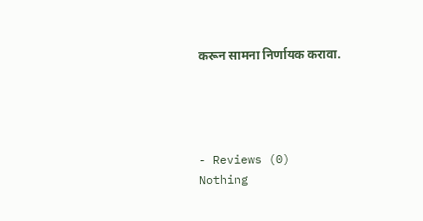करून सामना निर्णायक करावा.




- Reviews (0)
Nothing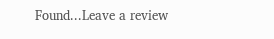Found...Leave a review